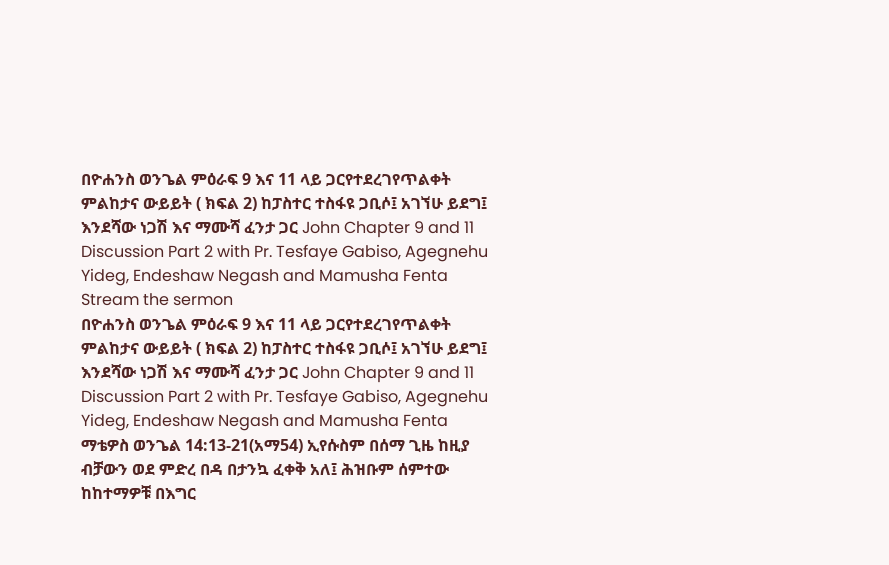በዮሐንስ ወንጌል ምዕራፍ 9 እና 11 ላይ ጋርየተደረገየጥልቀት ምልከታና ውይይት ( ክፍል 2) ከፓስተር ተስፋዩ ጋቢሶ፤ አገኘሁ ይደግ፤ እንደሻው ነጋሽ እና ማሙሻ ፈንታ ጋር John Chapter 9 and 11 Discussion Part 2 with Pr. Tesfaye Gabiso, Agegnehu Yideg, Endeshaw Negash and Mamusha Fenta
Stream the sermon
በዮሐንስ ወንጌል ምዕራፍ 9 እና 11 ላይ ጋርየተደረገየጥልቀት ምልከታና ውይይት ( ክፍል 2) ከፓስተር ተስፋዩ ጋቢሶ፤ አገኘሁ ይደግ፤ እንደሻው ነጋሽ እና ማሙሻ ፈንታ ጋር John Chapter 9 and 11 Discussion Part 2 with Pr. Tesfaye Gabiso, Agegnehu Yideg, Endeshaw Negash and Mamusha Fenta
ማቴዎስ ወንጌል 14:13-21(አማ54) ኢየሱስም በሰማ ጊዜ ከዚያ ብቻውን ወደ ምድረ በዳ በታንኳ ፈቀቅ አለ፤ ሕዝቡም ሰምተው ከከተማዎቹ በእግር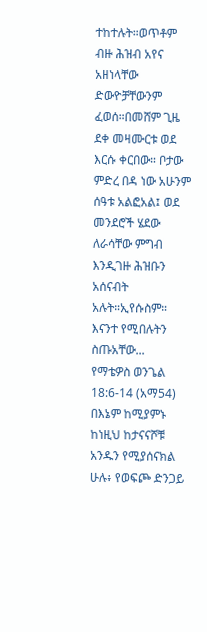ተከተሉት።ወጥቶም ብዙ ሕዝብ አየና አዘነላቸው ድውዮቻቸውንም ፈወሰ።በመሸም ጊዜ ደቀ መዛሙርቱ ወደ እርሱ ቀርበው። ቦታው ምድረ በዳ ነው አሁንም ሰዓቱ አልፎአል፤ ወደ መንደሮች ሄደው ለራሳቸው ምግብ እንዲገዙ ሕዝቡን አሰናብት አሉት።ኢየሱስም። እናንተ የሚበሉትን ስጡአቸው...
የማቴዎስ ወንጌል 18:6-14 (አማ54) በእኔም ከሚያምኑ ከነዚህ ከታናናሾቹ አንዱን የሚያሰናክል ሁሉ፥ የወፍጮ ድንጋይ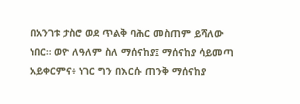በአንገቱ ታስሮ ወደ ጥልቅ ባሕር መስጠም ይሻለው ነበር። ወዮ ለዓለም ስለ ማሰናከያ፤ ማሰናከያ ሳይመጣ አይቀርምና፥ ነገር ግን በእርሱ ጠንቅ ማሰናከያ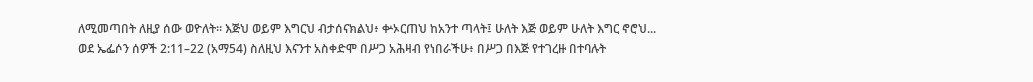ለሚመጣበት ለዚያ ሰው ወዮለት። እጅህ ወይም እግርህ ብታሰናክልህ፥ ቍኦርጠህ ከአንተ ጣላት፤ ሁለት እጅ ወይም ሁለት እግር ኖሮህ...
ወደ ኤፌሶን ሰዎች 2:11–22 (አማ54) ስለዚህ እናንተ አስቀድሞ በሥጋ አሕዛብ የነበራችሁ፥ በሥጋ በእጅ የተገረዙ በተባሉት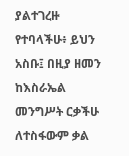ያልተገረዙ የተባላችሁ፥ ይህን አስቡ፤ በዚያ ዘመን ከእስራኤል መንግሥት ርቃችሁ ለተስፋውም ቃል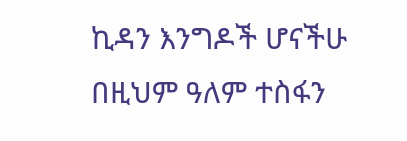ኪዳን እንግዶች ሆናችሁ በዚህም ዓለም ተስፋን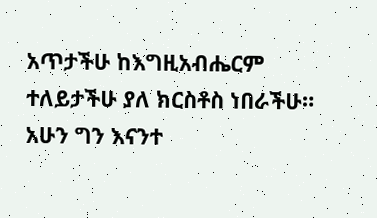አጥታችሁ ከእግዚአብሔርም ተለይታችሁ ያለ ክርስቶስ ነበራችሁ። አሁን ግን እናንተ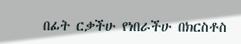በፊት ርቃችሁ የነበራችሁ በክርስቶስ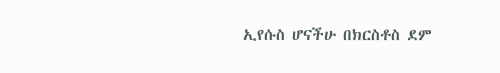ኢየሱስ ሆናችሁ በክርስቶስ ደም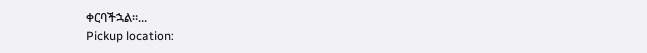ቀርባችኋል።...
Pickup location: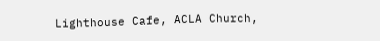Lighthouse Cafe, ACLA Church,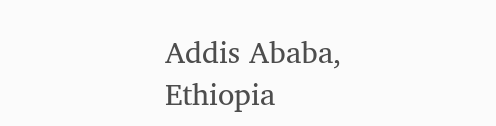Addis Ababa, Ethiopia